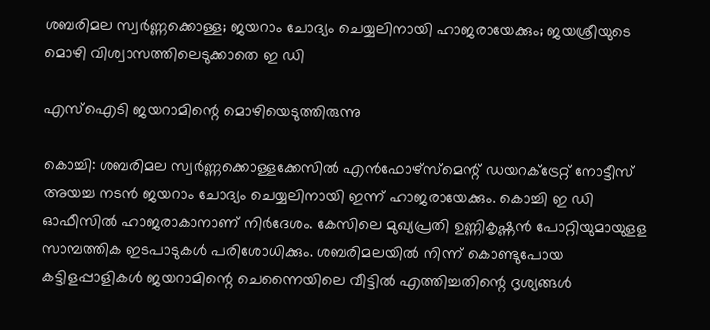ശബരിമല സ്വർണ്ണക്കൊള്ള; ജയറാം ചോദ്യം ചെയ്യലിനായി ഹാജരായേക്കും; ജയശ്രീയുടെ മൊഴി വിശ്വാസത്തിലെടുക്കാതെ ഇ ഡി

എസ്ഐടി ജയറാമിന്റെ മൊഴിയെടുത്തിരുന്നു

കൊച്ചി: ശബരിമല സ്വര്‍ണ്ണക്കൊള്ളക്കേസില്‍ എന്‍ഫോഴ്‌സ്‌മെന്റ് ഡയറക്ട്രേറ്റ് നോട്ടീസ് അയച്ച നടന്‍ ജയറാം ചോദ്യം ചെയ്യലിനായി ഇന്ന് ഹാജരായേക്കും. കൊച്ചി ഇ ഡി ഓഫീസില്‍ ഹാജരാകാനാണ് നിര്‍ദേശം. കേസിലെ മുഖ്യപ്രതി ഉണ്ണികൃഷ്ണന്‍ പോറ്റിയുമായുളള സാമ്പത്തിക ഇടപാടുകള്‍ പരിശോധിക്കും. ശബരിമലയില്‍ നിന്ന് കൊണ്ടുപോയ കട്ടിളപ്പാളികള്‍ ജയറാമിന്റെ ചെന്നൈയിലെ വീട്ടില്‍ എത്തിച്ചതിന്റെ ദൃശ്യങ്ങള്‍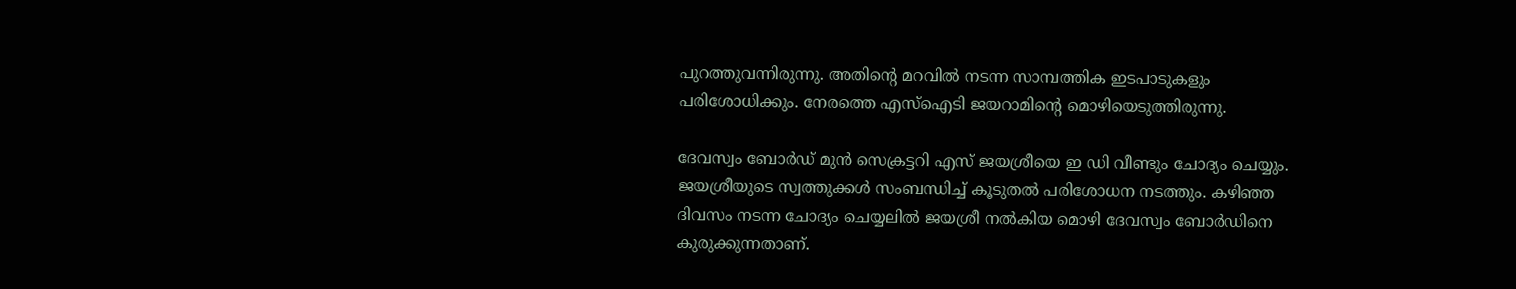പുറത്തുവന്നിരുന്നു. അതിന്റെ മറവില്‍ നടന്ന സാമ്പത്തിക ഇടപാടുകളും പരിശോധിക്കും. നേരത്തെ എസ്ഐടി ജയറാമിന്റെ മൊഴിയെടുത്തിരുന്നു.

ദേവസ്വം ബോര്‍ഡ് മുന്‍ സെക്രട്ടറി എസ് ജയശ്രീയെ ഇ ഡി വീണ്ടും ചോദ്യം ചെയ്യും. ജയശ്രീയുടെ സ്വത്തുക്കള്‍ സംബന്ധിച്ച് കൂടുതല്‍ പരിശോധന നടത്തും. കഴിഞ്ഞ ദിവസം നടന്ന ചോദ്യം ചെയ്യലില്‍ ജയശ്രീ നല്‍കിയ മൊഴി ദേവസ്വം ബോര്‍ഡിനെ കുരുക്കുന്നതാണ്.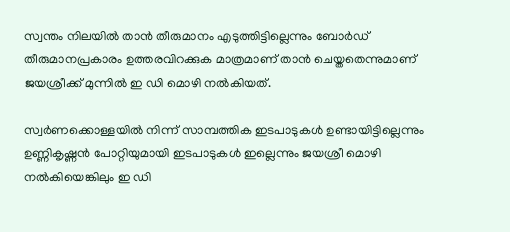സ്വന്തം നിലയില്‍ താന്‍ തീരുമാനം എടുത്തിട്ടില്ലെന്നും ബോര്‍ഡ് തീരുമാനപ്രകാരം ഉത്തരവിറക്കുക മാത്രമാണ് താന്‍ ചെയ്തതെന്നുമാണ് ജയശ്രീക്ക് മുന്നില്‍ ഇ ഡി മൊഴി നല്‍കിയത്.

സ്വര്‍ണക്കൊള്ളയില്‍ നിന്ന് സാമ്പത്തിക ഇടപാടുകള്‍ ഉണ്ടായിട്ടില്ലെന്നും ഉണ്ണികൃഷ്ണന്‍ പോറ്റിയുമായി ഇടപാടുകള്‍ ഇല്ലെന്നും ജയശ്രീ മൊഴി നല്‍കിയെങ്കിലും ഇ ഡി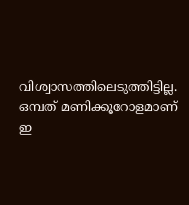വിശ്വാസത്തിലെടുത്തിട്ടില്ല. ഒമ്പത് മണിക്കൂറോളമാണ് ഇ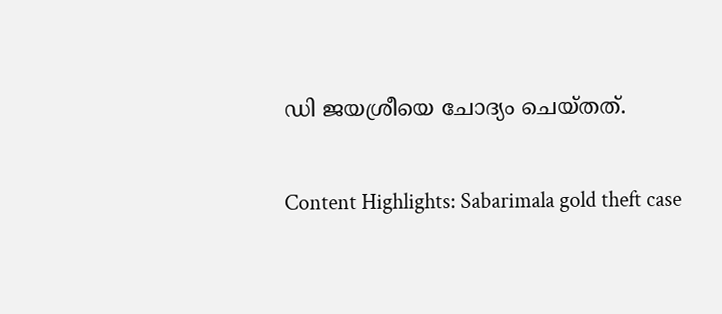ഡി ജയശ്രീയെ ചോദ്യം ചെയ്തത്.

Content Highlights: Sabarimala gold theft case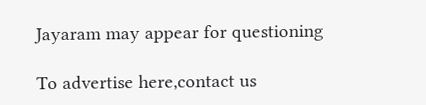Jayaram may appear for questioning

To advertise here,contact us